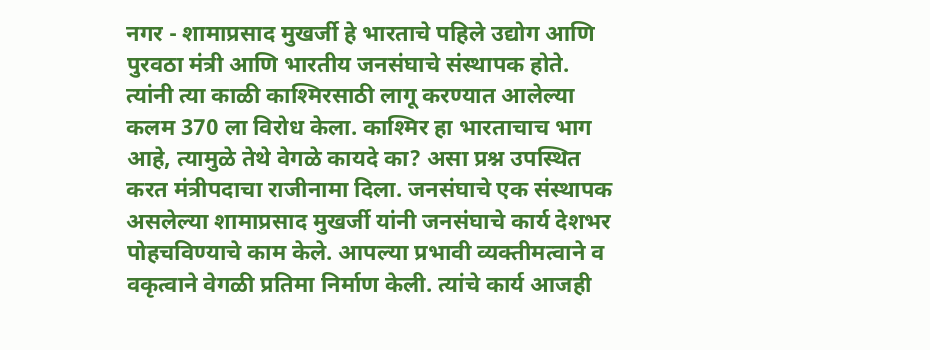नगर - शामाप्रसाद मुखर्जी हे भारताचे पहिले उद्योग आणि पुरवठा मंत्री आणि भारतीय जनसंघाचे संस्थापक होते. त्यांनी त्या काळी काश्मिरसाठी लागू करण्यात आलेल्या कलम 370 ला विरोध केला. काश्मिर हा भारताचाच भाग आहे, त्यामुळे तेथे वेगळे कायदे का? असा प्रश्न उपस्थित करत मंत्रीपदाचा राजीनामा दिला. जनसंघाचे एक संस्थापक असलेल्या शामाप्रसाद मुखर्जी यांनी जनसंघाचे कार्य देशभर पोहचविण्याचे काम केले. आपल्या प्रभावी व्यक्तीमत्वाने व वकृत्वाने वेगळी प्रतिमा निर्माण केली. त्यांचे कार्य आजही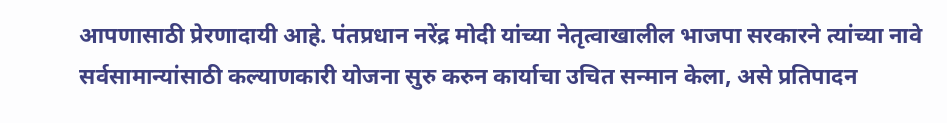आपणासाठी प्रेरणादायी आहे. पंतप्रधान नरेंद्र मोदी यांच्या नेतृत्वाखालील भाजपा सरकारने त्यांच्या नावे सर्वसामान्यांसाठी कल्याणकारी योजना सुरु करुन कार्याचा उचित सन्मान केला, असे प्रतिपादन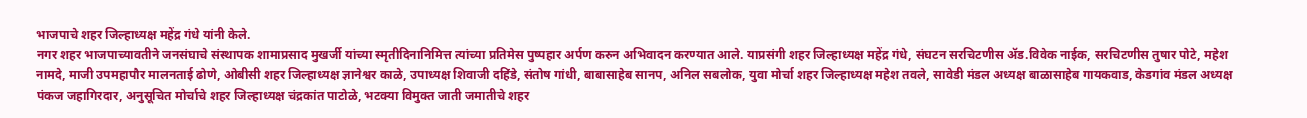भाजपाचे शहर जिल्हाध्यक्ष महेंद्र गंधे यांनी केले.
नगर शहर भाजपाच्यावतीने जनसंघाचे संस्थापक शामाप्रसाद मुखर्जी यांच्या स्मृतीदिनानिमित्त त्यांच्या प्रतिमेस पुष्पहार अर्पण करुन अभिवादन करण्यात आले. याप्रसंगी शहर जिल्हाध्यक्ष महेंद्र गंधे, संघटन सरचिटणीस ॲड.विवेक नाईक, सरचिटणीस तुषार पोटे, महेश नामदे, माजी उपमहापौर मालनताई ढोणे, ओबीसी शहर जिल्हाध्यक्ष ज्ञानेश्वर काळे, उपाध्यक्ष शिवाजी दहिंडे, संतोष गांधी, बाबासाहेब सानप, अनिल सबलोक, युवा मोर्चा शहर जिल्हाध्यक्ष महेश तवले, सावेडी मंडल अध्यक्ष बाळासाहेब गायकवाड, केडगांव मंडल अध्यक्ष पंकज जहागिरदार, अनुसूचित मोर्चाचे शहर जिल्हाध्यक्ष चंद्रकांत पाटोळे, भटक्या विमुक्त जाती जमातीचे शहर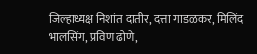जिल्हाध्यक्ष निशांत दातीर, दत्ता गाडळकर, मिलिंद भालसिंग, प्रविण ढोणे,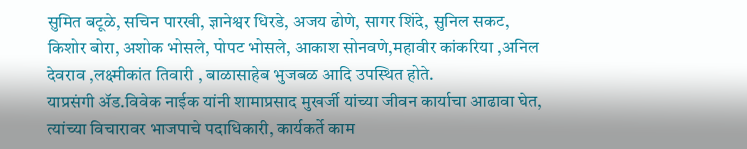सुमित बटूळे, सचिन पारखी, ज्ञानेश्वर धिरडे, अजय ढोणे, सागर शिंदे, सुनिल सकट, किशोर बोरा, अशोक भोसले, पोपट भोसले, आकाश सोनवणे,महावीर कांकरिया ,अनिल देवराव ,लक्ष्मीकांत तिवारी , बाळासाहेब भुजबळ आदि उपस्थित होते.
याप्रसंगी ॲड.विवेक नाईक यांनी शामाप्रसाद मुखर्जी यांच्या जीवन कार्याचा आढावा घेत, त्यांच्या विचारावर भाजपाचे पदाधिकारी, कार्यकर्ते काम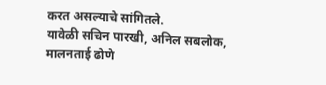करत असल्याचे सांगितले.
यावेळी सचिन पारखी, अनिल सबलोक, मालनताई ढोणे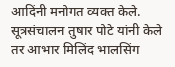आदिंनी मनोगत व्यक्त केले. सूत्रसंचालन तुषार पोटे यांनी केले तर आभार मिलिंद भालसिंग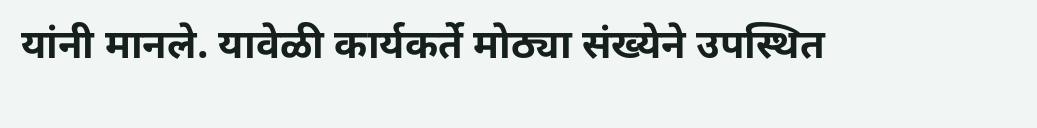यांनी मानले. यावेळी कार्यकर्ते मोठ्या संख्येने उपस्थित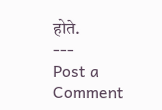होते.
---
Post a Comment